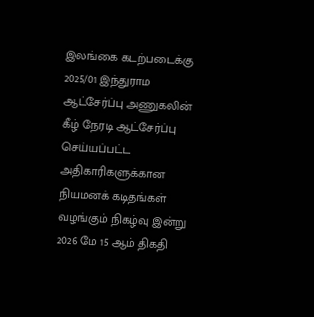இலங்கை கடற்படைக்கு 2025/01 இந்துராம ஆட்சேர்ப்பு அணுகலின் கீழ் நேரடி ஆட்சேர்ப்பு செய்யப்பட்ட அதிகாரிகளுக்கான நியமனக் கடிதங்கள் வழங்கும் நிகழ்வு இன்று 2026 மே 15 ஆம் திகதி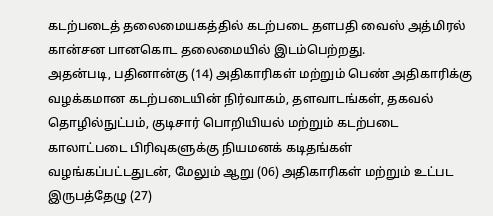கடற்படைத் தலைமையகத்தில் கடற்படை தளபதி வைஸ் அத்மிரல் கான்சன பானகொட தலைமையில் இடம்பெற்றது.
அதன்படி, பதினான்கு (14) அதிகாரிகள் மற்றும் பெண் அதிகாரிக்கு வழக்கமான கடற்படையின் நிர்வாகம், தளவாடங்கள், தகவல் தொழில்நுட்பம், குடிசார் பொறியியல் மற்றும் கடற்படை காலாட்படை பிரிவுகளுக்கு நியமனக் கடிதங்கள் வழங்கப்பட்டதுடன், மேலும் ஆறு (06) அதிகாரிகள் மற்றும் உட்பட இருபத்தேழு (27)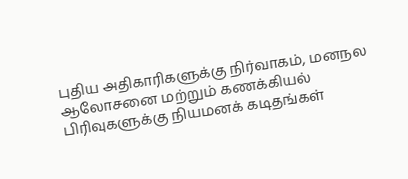புதிய அதிகாரிகளுக்கு நிர்வாகம், மனநல ஆலோசனை மற்றும் கணக்கியல் பிரிவுகளுக்கு நியமனக் கடிதங்கள்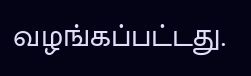வழங்கப்பட்டது.